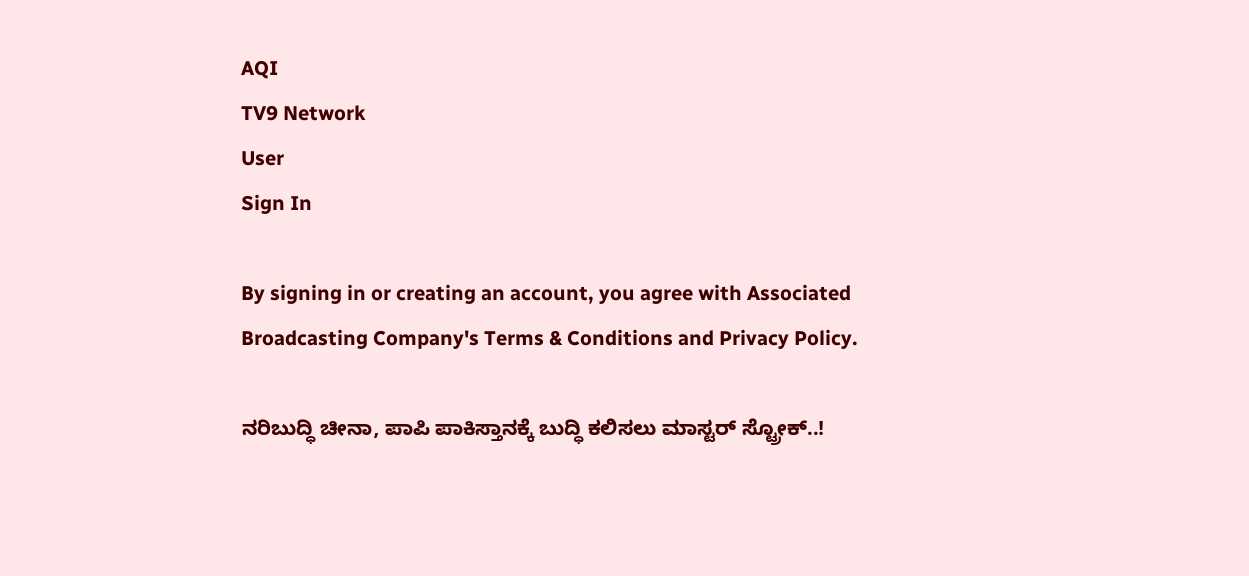AQI
TV9 Network
User
Sign In

By signing in or creating an account, you agree with Associated Broadcasting Company's Terms & Conditions and Privacy Policy.

ನರಿಬುದ್ಧಿ ಚೀನಾ, ಪಾಪಿ ಪಾಕಿಸ್ತಾನಕ್ಕೆ ಬುದ್ಧಿ ಕಲಿಸಲು ಮಾಸ್ಟರ್ ಸ್ಟ್ರೋಕ್..!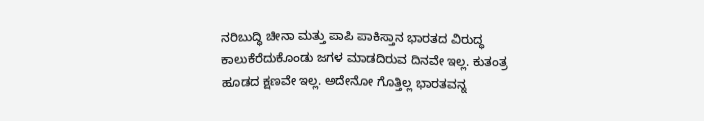ನರಿಬುದ್ಧಿ ಚೀನಾ ಮತ್ತು ಪಾಪಿ ಪಾಕಿಸ್ತಾನ ಭಾರತದ ವಿರುದ್ಧ ಕಾಲುಕೆರೆದುಕೊಂಡು ಜಗಳ ಮಾಡದಿರುವ ದಿನವೇ ಇಲ್ಲ. ಕುತಂತ್ರ ಹೂಡದ ಕ್ಷಣವೇ ಇಲ್ಲ. ಅದೇನೋ ಗೊತ್ತಿಲ್ಲ ಭಾರತವನ್ನ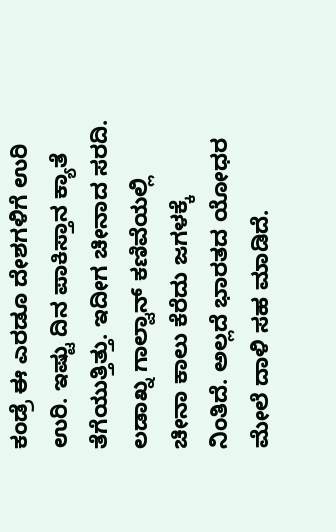ಕಂಡ್ರೆ ಈ ಎರಡೂ ದೇಶಗಳಿಗೆ ಉರಿ ಉರಿ. ಇಷ್ಟು ದಿನ ಪಾಕಿಸ್ತಾನ ಕ್ಯಾತೆ ತೆಗೆಯುತ್ತಿತ್ತು. ಇದೀಗ ಚೀನಾದ ಸರದಿ. ಲಡಾಖ್ನ ಗಾಲ್ವಾನ್ ಕಣಿವೆಯಲ್ಲಿ ಚೀನಾ ಕಾಲು ಕೆರೆದು ಜಗಳಕ್ಕೆ ನಿಂತಿದೆ. ಅಲ್ಲದೆ ಭಾರತದ ಯೋಧರ ಮೇಲೆ ದಾಳಿ ಸಹ ಮಾಡಿದೆ.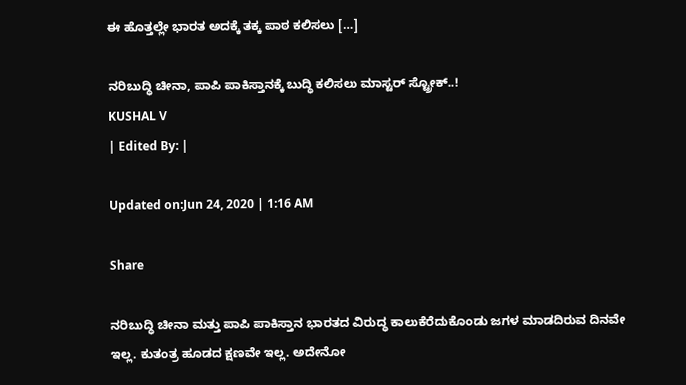ಈ ಹೊತ್ತಲ್ಲೇ ಭಾರತ ಅದಕ್ಕೆ ತಕ್ಕ ಪಾಠ ಕಲಿಸಲು […]

ನರಿಬುದ್ಧಿ ಚೀನಾ, ಪಾಪಿ ಪಾಕಿಸ್ತಾನಕ್ಕೆ ಬುದ್ಧಿ ಕಲಿಸಲು ಮಾಸ್ಟರ್ ಸ್ಟ್ರೋಕ್..!
KUSHAL V
| Edited By: |

Updated on:Jun 24, 2020 | 1:16 AM

Share

ನರಿಬುದ್ಧಿ ಚೀನಾ ಮತ್ತು ಪಾಪಿ ಪಾಕಿಸ್ತಾನ ಭಾರತದ ವಿರುದ್ಧ ಕಾಲುಕೆರೆದುಕೊಂಡು ಜಗಳ ಮಾಡದಿರುವ ದಿನವೇ ಇಲ್ಲ. ಕುತಂತ್ರ ಹೂಡದ ಕ್ಷಣವೇ ಇಲ್ಲ. ಅದೇನೋ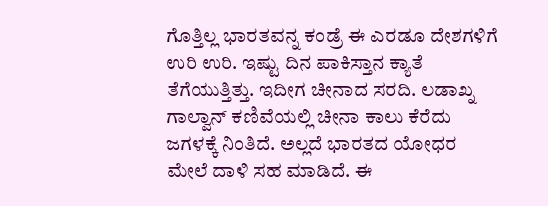ಗೊತ್ತಿಲ್ಲ ಭಾರತವನ್ನ ಕಂಡ್ರೆ ಈ ಎರಡೂ ದೇಶಗಳಿಗೆ ಉರಿ ಉರಿ. ಇಷ್ಟು ದಿನ ಪಾಕಿಸ್ತಾನ ಕ್ಯಾತೆ ತೆಗೆಯುತ್ತಿತ್ತು. ಇದೀಗ ಚೀನಾದ ಸರದಿ. ಲಡಾಖ್ನ ಗಾಲ್ವಾನ್ ಕಣಿವೆಯಲ್ಲಿ ಚೀನಾ ಕಾಲು ಕೆರೆದು ಜಗಳಕ್ಕೆ ನಿಂತಿದೆ. ಅಲ್ಲದೆ ಭಾರತದ ಯೋಧರ ಮೇಲೆ ದಾಳಿ ಸಹ ಮಾಡಿದೆ. ಈ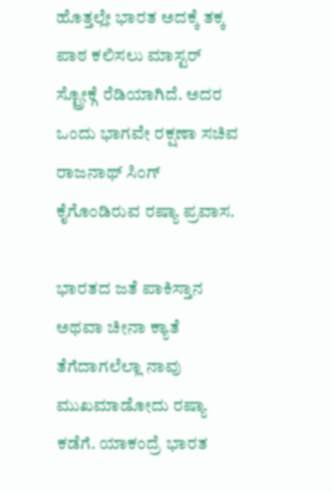ಹೊತ್ತಲ್ಲೇ ಭಾರತ ಅದಕ್ಕೆ ತಕ್ಕ ಪಾಠ ಕಲಿಸಲು ಮಾಸ್ಟರ್ ಸ್ಟ್ರೋಕ್ಗೆ ರೆಡಿಯಾಗಿದೆ. ಅದರ ಒಂದು ಭಾಗವೇ ರಕ್ಷಣಾ ಸಚಿವ ರಾಜನಾಥ್ ಸಿಂಗ್ ಕೈಗೊಂಡಿರುವ ರಷ್ಯಾ ಪ್ರವಾಸ.

ಭಾರತದ ಜತೆ ಪಾಕಿಸ್ತಾನ ಅಥವಾ ಚೀನಾ ಕ್ಯಾತೆ ತೆಗೆದಾಗಲೆಲ್ಲಾ ನಾವು ಮುಖಮಾಡೋದು ರಷ್ಯಾ ಕಡೆಗೆ. ಯಾಕಂದ್ರೆ ಭಾರತ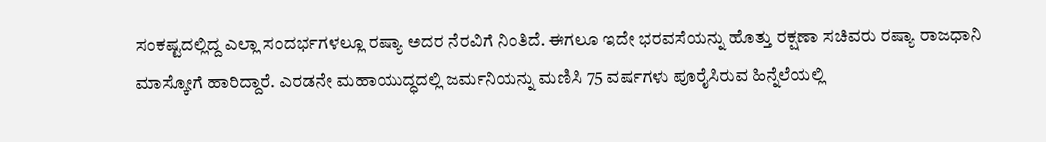ಸಂಕಷ್ಟದಲ್ಲಿದ್ದ ಎಲ್ಲಾ ಸಂದರ್ಭಗಳಲ್ಲೂ ರಷ್ಯಾ ಅದರ ನೆರವಿಗೆ ನಿಂತಿದೆ. ಈಗಲೂ ಇದೇ ಭರವಸೆಯನ್ನು ಹೊತ್ತು ರಕ್ಷಣಾ ಸಚಿವರು ರಷ್ಯಾ ರಾಜಧಾನಿ ಮಾಸ್ಕೋಗೆ ಹಾರಿದ್ದಾರೆ. ಎರಡನೇ ಮಹಾಯುದ್ಧದಲ್ಲಿ ಜರ್ಮನಿಯನ್ನು ಮಣಿಸಿ 75 ವರ್ಷಗಳು ಪೂರೈಸಿರುವ ಹಿನ್ನೆಲೆಯಲ್ಲಿ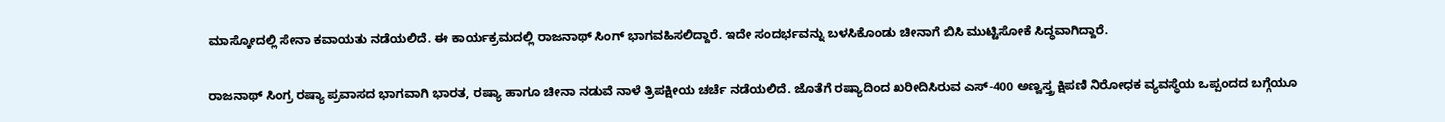ಮಾಸ್ಕೋದಲ್ಲಿ ಸೇನಾ ಕವಾಯತು ನಡೆಯಲಿದೆ. ಈ ಕಾರ್ಯಕ್ರಮದಲ್ಲಿ ರಾಜನಾಥ್ ಸಿಂಗ್ ಭಾಗವಹಿಸಲಿದ್ದಾರೆ. ಇದೇ ಸಂದರ್ಭವನ್ನು ಬಳಸಿಕೊಂಡು ಚೀನಾಗೆ ಬಿಸಿ ಮುಟ್ಟಿಸೋಕೆ ಸಿದ್ಧವಾಗಿದ್ದಾರೆ.

ರಾಜನಾಥ್ ಸಿಂಗ್ರ ರಷ್ಯಾ ಪ್ರವಾಸದ ಭಾಗವಾಗಿ ಭಾರತ, ರಷ್ಯಾ ಹಾಗೂ ಚೀನಾ ನಡುವೆ ನಾಳೆ ತ್ರಿಪಕ್ಷೀಯ ಚರ್ಚೆ ನಡೆಯಲಿದೆ. ಜೊತೆಗೆ ರಷ್ಯಾದಿಂದ ಖರೀದಿಸಿರುವ ಎಸ್-400 ಅಣ್ವಸ್ತ್ರ ಕ್ಷಿಪಣಿ ನಿರೋಧಕ ವ್ಯವಸ್ಥೆಯ ಒಪ್ಪಂದದ ಬಗ್ಗೆಯೂ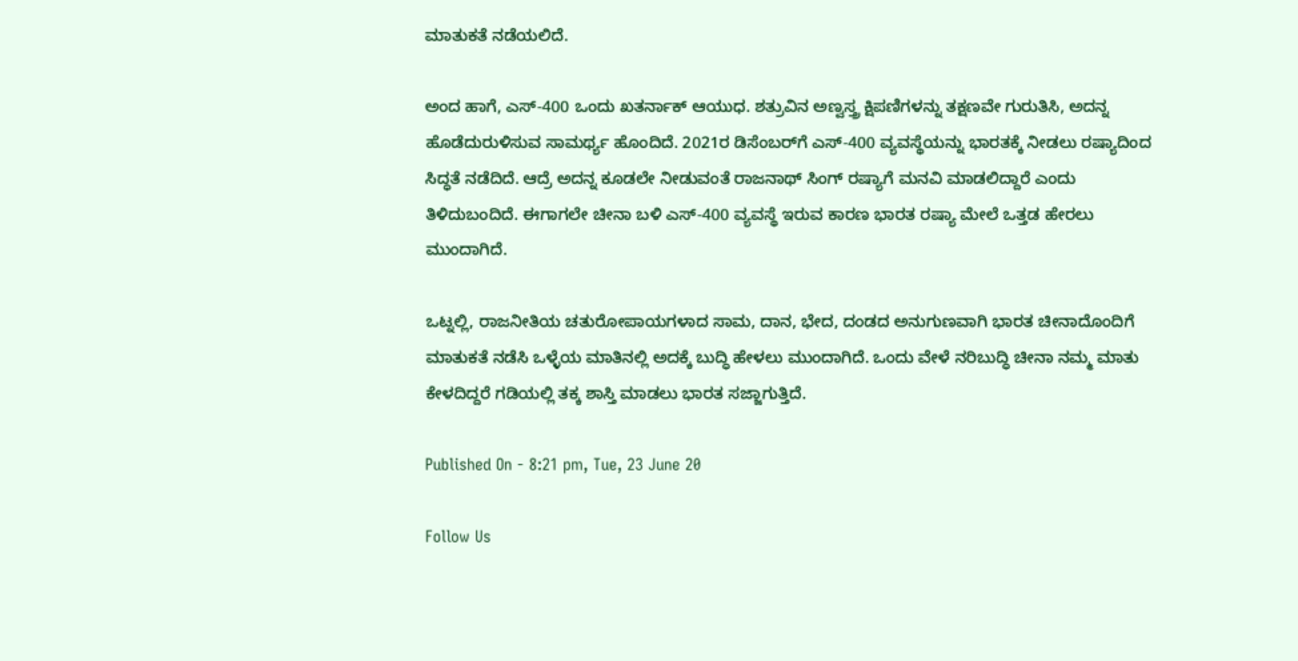ಮಾತುಕತೆ ನಡೆಯಲಿದೆ.

ಅಂದ ಹಾಗೆ, ಎಸ್-400 ಒಂದು ಖತರ್ನಾಕ್ ಆಯುಧ. ಶತ್ರುವಿನ ಅಣ್ವಸ್ತ್ರ ಕ್ಷಿಪಣಿಗಳನ್ನು ತಕ್ಷಣವೇ ಗುರುತಿಸಿ, ಅದನ್ನ ಹೊಡೆದುರುಳಿಸುವ ಸಾಮರ್ಥ್ಯ ಹೊಂದಿದೆ. 2021ರ ಡಿಸೆಂಬರ್‌ಗೆ ಎಸ್-400 ವ್ಯವಸ್ಥೆಯನ್ನು ಭಾರತಕ್ಕೆ ನೀಡಲು ರಷ್ಯಾದಿಂದ ಸಿದ್ಧತೆ ನಡೆದಿದೆ. ಆದ್ರೆ ಅದನ್ನ ಕೂಡಲೇ ನೀಡುವಂತೆ ರಾಜನಾಥ್ ಸಿಂಗ್ ರಷ್ಯಾಗೆ ಮನವಿ ಮಾಡಲಿದ್ದಾರೆ ಎಂದು ತಿಳಿದುಬಂದಿದೆ. ಈಗಾಗಲೇ ಚೀನಾ ಬಳಿ ಎಸ್-400 ವ್ಯವಸ್ಥೆ ಇರುವ ಕಾರಣ ಭಾರತ ರಷ್ಯಾ ಮೇಲೆ ಒತ್ತಡ ಹೇರಲು ಮುಂದಾಗಿದೆ.

ಒಟ್ನಲ್ಲಿ, ರಾಜನೀತಿಯ ಚತುರೋಪಾಯಗಳಾದ ಸಾಮ, ದಾನ, ಭೇದ, ದಂಡದ ಅನುಗುಣವಾಗಿ ಭಾರತ ಚೀನಾದೊಂದಿಗೆ ಮಾತುಕತೆ ನಡೆಸಿ ಒಳ್ಳೆಯ ಮಾತಿನಲ್ಲಿ ಅದಕ್ಕೆ ಬುದ್ಧಿ ಹೇಳಲು ಮುಂದಾಗಿದೆ. ಒಂದು ವೇಳೆ ನರಿಬುದ್ಧಿ ಚೀನಾ ನಮ್ಮ ಮಾತು ಕೇಳದಿದ್ದರೆ ಗಡಿಯಲ್ಲಿ ತಕ್ಕ ಶಾಸ್ತಿ ಮಾಡಲು ಭಾರತ ಸಜ್ಜಾಗುತ್ತಿದೆ.

Published On - 8:21 pm, Tue, 23 June 20

Follow Us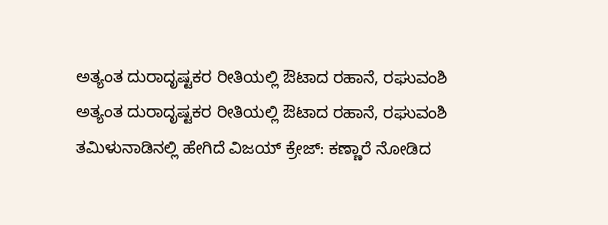ಅತ್ಯಂತ ದುರಾದೃಷ್ಟಕರ ರೀತಿಯಲ್ಲಿ ಔಟಾದ ರಹಾನೆ, ರಘುವಂಶಿ
ಅತ್ಯಂತ ದುರಾದೃಷ್ಟಕರ ರೀತಿಯಲ್ಲಿ ಔಟಾದ ರಹಾನೆ, ರಘುವಂಶಿ
ತಮಿಳುನಾಡಿನಲ್ಲಿ ಹೇಗಿದೆ ವಿಜಯ್ ಕ್ರೇಜ್: ಕಣ್ಣಾರೆ ನೋಡಿದ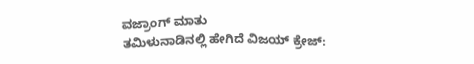ವಜ್ರಾಂಗ್ ಮಾತು
ತಮಿಳುನಾಡಿನಲ್ಲಿ ಹೇಗಿದೆ ವಿಜಯ್ ಕ್ರೇಜ್: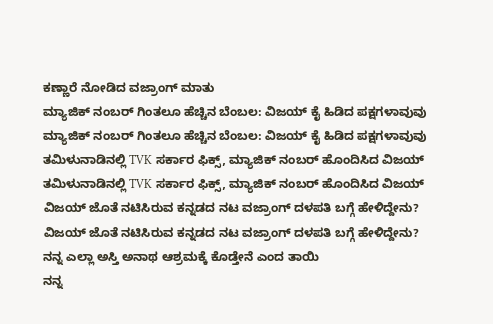ಕಣ್ಣಾರೆ ನೋಡಿದ ವಜ್ರಾಂಗ್ ಮಾತು
ಮ್ಯಾಜಿಕ್ ನಂಬರ್ ಗಿಂತಲೂ ಹೆಚ್ಚಿನ ಬೆಂಬಲ: ವಿಜಯ್ ಕೈ ಹಿಡಿದ ಪಕ್ಷಗಳಾವುವು
ಮ್ಯಾಜಿಕ್ ನಂಬರ್ ಗಿಂತಲೂ ಹೆಚ್ಚಿನ ಬೆಂಬಲ: ವಿಜಯ್ ಕೈ ಹಿಡಿದ ಪಕ್ಷಗಳಾವುವು
ತಮಿಳುನಾಡಿನಲ್ಲಿ TVK ಸರ್ಕಾರ ಫಿಕ್ಸ್‌, ಮ್ಯಾಜಿಕ್ ನಂಬರ್ ಹೊಂದಿಸಿದ ವಿಜಯ್
ತಮಿಳುನಾಡಿನಲ್ಲಿ TVK ಸರ್ಕಾರ ಫಿಕ್ಸ್‌, ಮ್ಯಾಜಿಕ್ ನಂಬರ್ ಹೊಂದಿಸಿದ ವಿಜಯ್
ವಿಜಯ್ ಜೊತೆ ನಟಿಸಿರುವ ಕನ್ನಡದ ನಟ ವಜ್ರಾಂಗ್ ದಳಪತಿ ಬಗ್ಗೆ ಹೇಳಿದ್ದೇನು?
ವಿಜಯ್ ಜೊತೆ ನಟಿಸಿರುವ ಕನ್ನಡದ ನಟ ವಜ್ರಾಂಗ್ ದಳಪತಿ ಬಗ್ಗೆ ಹೇಳಿದ್ದೇನು?
ನನ್ನ ಎಲ್ಲಾ ಅಸ್ತಿ ಅನಾಥ ಆಶ್ರಮಕ್ಕೆ ಕೊಡ್ತೇನೆ ಎಂದ ತಾಯಿ
ನನ್ನ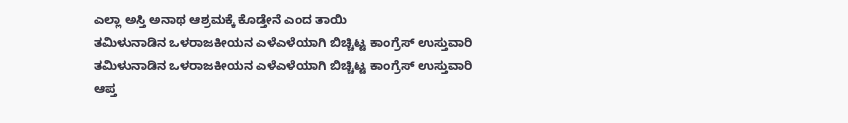ಎಲ್ಲಾ ಅಸ್ತಿ ಅನಾಥ ಆಶ್ರಮಕ್ಕೆ ಕೊಡ್ತೇನೆ ಎಂದ ತಾಯಿ
ತಮಿಳುನಾಡಿನ ಒಳರಾಜಕೀಯನ ಎಳೆಎಳೆಯಾಗಿ ಬಿಚ್ಚಿಟ್ಟ ಕಾಂಗ್ರೆಸ್ ಉಸ್ತುವಾರಿ
ತಮಿಳುನಾಡಿನ ಒಳರಾಜಕೀಯನ ಎಳೆಎಳೆಯಾಗಿ ಬಿಚ್ಚಿಟ್ಟ ಕಾಂಗ್ರೆಸ್ ಉಸ್ತುವಾರಿ
ಆಪ್ತ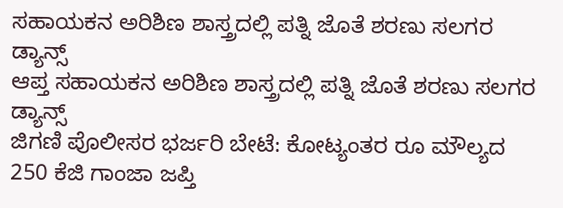ಸಹಾಯಕನ ಅರಿಶಿಣ ಶಾಸ್ತ್ರದಲ್ಲಿ ಪತ್ನಿ ಜೊತೆ ಶರಣು ಸಲಗರ ಡ್ಯಾನ್ಸ್
ಆಪ್ತ ಸಹಾಯಕನ ಅರಿಶಿಣ ಶಾಸ್ತ್ರದಲ್ಲಿ ಪತ್ನಿ ಜೊತೆ ಶರಣು ಸಲಗರ ಡ್ಯಾನ್ಸ್
ಜಿಗಣಿ ಪೊಲೀಸರ ಭರ್ಜರಿ ಬೇಟೆ: ಕೋಟ್ಯಂತರ ರೂ ಮೌಲ್ಯದ 250 ಕೆಜಿ ಗಾಂಜಾ ಜಪ್ತಿ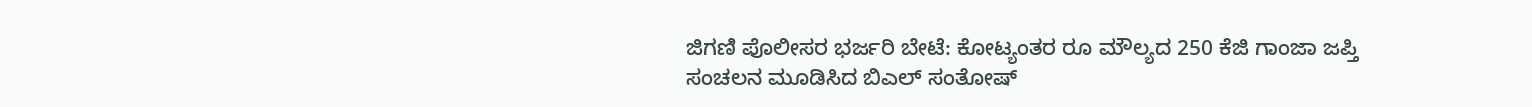ಜಿಗಣಿ ಪೊಲೀಸರ ಭರ್ಜರಿ ಬೇಟೆ: ಕೋಟ್ಯಂತರ ರೂ ಮೌಲ್ಯದ 250 ಕೆಜಿ ಗಾಂಜಾ ಜಪ್ತಿ
ಸಂಚಲನ ಮೂಡಿಸಿದ ಬಿಎಲ್ ಸಂತೋಷ್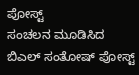ಪೋಸ್ಟ್
ಸಂಚಲನ ಮೂಡಿಸಿದ ಬಿಎಲ್ ಸಂತೋಷ್ ಪೋಸ್ಟ್